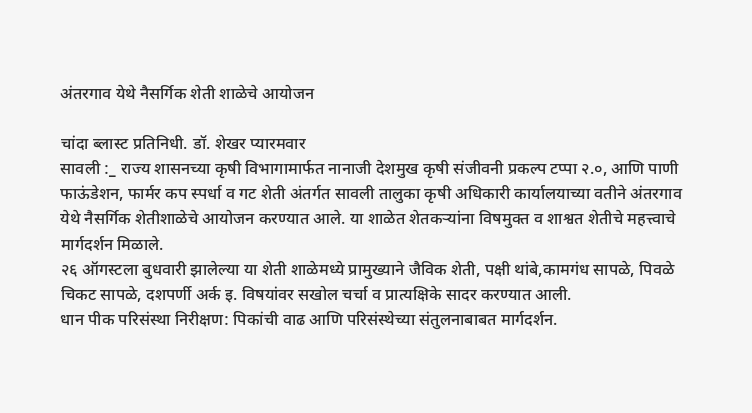अंतरगाव येथे नैसर्गिक शेती शाळेचे आयोजन

चांदा ब्लास्ट प्रतिनिधी. डॉ. शेखर प्यारमवार
सावली :_ राज्य शासनच्या कृषी विभागामार्फत नानाजी देशमुख कृषी संजीवनी प्रकल्प टप्पा २.०, आणि पाणी फाऊंडेशन, फार्मर कप स्पर्धा व गट शेती अंतर्गत सावली तालुका कृषी अधिकारी कार्यालयाच्या वतीने अंतरगाव येथे नैसर्गिक शेतीशाळेचे आयोजन करण्यात आले. या शाळेत शेतकऱ्यांना विषमुक्त व शाश्वत शेतीचे महत्त्वाचे मार्गदर्शन मिळाले.
२६ ऑगस्टला बुधवारी झालेल्या या शेती शाळेमध्ये प्रामुख्याने जैविक शेती, पक्षी थांबे,कामगंध सापळे, पिवळे चिकट सापळे, दशपर्णी अर्क इ. विषयांवर सखोल चर्चा व प्रात्यक्षिके सादर करण्यात आली.
धान पीक परिसंस्था निरीक्षण: पिकांची वाढ आणि परिसंस्थेच्या संतुलनाबाबत मार्गदर्शन.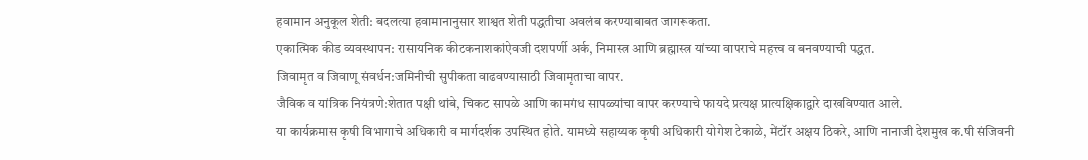हवामान अनुकूल शेती: बदलत्या हवामानानुसार शाश्वत शेती पद्धतीचा अवलंब करण्याबाबत जागरूकता.
एकात्मिक कीड व्यवस्थापन: रासायनिक कीटकनाशकांऐवजी दशपर्णी अर्क, निमास्त्र आणि ब्रह्मास्त्र यांच्या वापराचे महत्त्व व बनवण्याची पद्धत.
जिवामृत व जिवाणू संवर्धन:जमिनीची सुपीकता वाढवण्यासाठी जिवामृताचा वापर.
जैविक व यांत्रिक नियंत्रणे:शेतात पक्षी थांबे, चिकट सापळे आणि कामगंध सापळ्यांचा वापर करण्याचे फायदे प्रत्यक्ष प्रात्यक्षिकाद्वारे दाखविण्यात आले.
या कार्यक्रमास कृषी विभागाचे अधिकारी व मार्गदर्शक उपस्थित होते. यामध्ये सहाय्यक कृषी अधिकारी योगेश टेकाळे, मेंटॉर अक्षय ठिकरे, आणि नानाजी देशमुख क.षी संजिवनी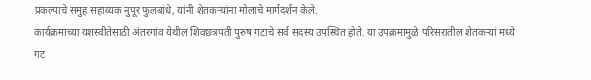प्रकल्पाचे समुह सहाय्यक नुपूर फुलबांधे, यांनी शेतकऱ्यांना मोलाचे मार्गदर्शन केले.
कार्यक्रमाच्या यशस्वीतेसाठी अंतरगांव येथील शिवछत्रपती पुरुष गटाचे सर्व सदस्य उपस्थित होते. या उपक्रमामुळे परिसरातील शेतकऱ्यां मध्ये गट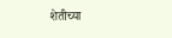शेतीच्या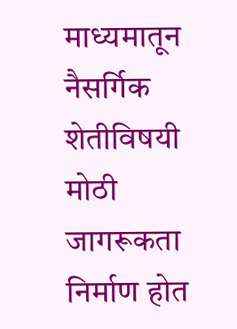माध्यमातून नैसर्गिक शेतीविषयी मोठी जागरूकता निर्माण होत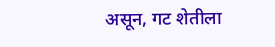असून, गट शेतीला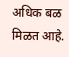अधिक बळ मिळत आहे.